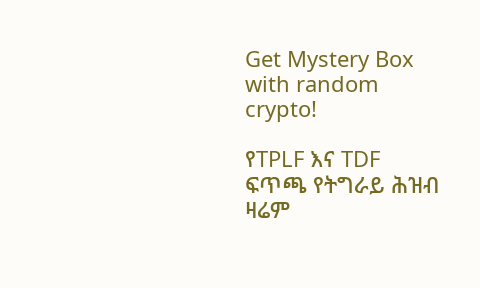Get Mystery Box with random crypto!

የTPLF እና TDF ፍጥጫ የትግራይ ሕዝብ ዛሬም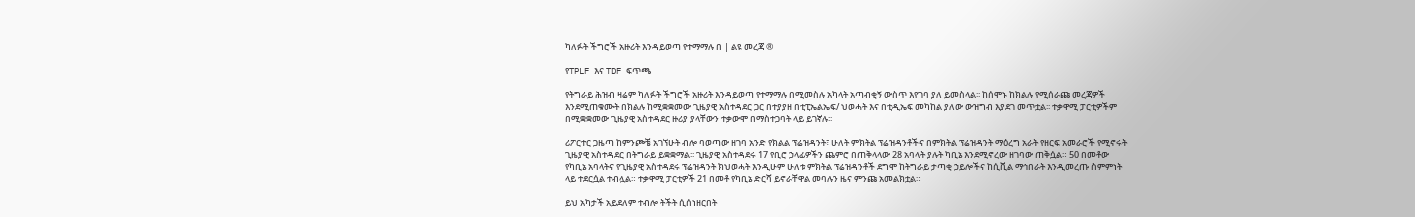ካለፉት ችግሮች አዙሪት እንዳይወጣ የተማማሉ በ | ልዩ መረጃ ®

የTPLF እና TDF ፍጥጫ

የትግራይ ሕዝብ ዛሬም ካለፉት ችግሮች አዙሪት እንዳይወጣ የተማማሉ በሚመስሉ አካላት አጣብቂኝ ውስጥ እየገባ ያለ ይመስላል፡፡ ከሰሞኑ ከክልሉ የሚሰራጩ መረጃዎች እንደሚጠቁሙት በክልሉ ከሚቋቋመው ጊዜያዊ አስተዳደር ጋር በተያያዘ በቲፒኤልኤፍ/ ህወሓት እና በቲዲኤፍ መካከል ያለው ውዝግብ እያደገ መጥቷል፡፡ ተቃዋሚ ፓርቲዎችም በሚቋቋመው ጊዜያዊ አስተዳደር ዙሪያ ያላቸውን ተቃውሞ በማስተጋባት ላይ ይገኛሉ፡፡

ሪፖርተር ጋዜጣ ከምንጮቼ አገኘሁት ብሎ ባወጣው ዘገባ አንድ የክልል ፕሬዝዳንት፣ ሁለት ምክትል ፕሬዝዳንቶችና በምክትል ፕሬዝዳንት ማዕረግ አራት የዘርፍ አመራሮች የሚኖሩት ጊዜያዊ አስተዳደር በትግራይ ይቋቋማል፡፡ ጊዜያዊ አስተዳደሩ 17 የቢሮ ኃላፊዎችን ጨምሮ በጠቅላላው 28 አባላት ያሉት ካቢኔ እንደሚኖረው ዘገባው ጠቅሷል። 50 በመቶው የካቢኔ አባላትና የጊዜያዊ አስተዳደሩ ፕሬዝዳንት ክህወሓት እንዲሁም ሁለቱ ምክትል ፕሬዝዳንቶች ደግሞ ከትግራይ ታጣቂ ኃይሎችና ከሲቪል ማኅበራት እንዲመረጡ ስምምነት ላይ ተደርሷል ተብሏል። ተቃዋሚ ፓርቲዎች 21 በመቶ የካቢኔ ድርሻ ይኖራቸዋል መባሉን ዜና ምንጩ አመልክቷል።

ይህ አካታች አይደለም ተብሎ ትችት ሲሰነዘርበት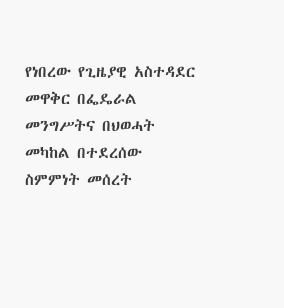የነበረው የጊዜያዊ አስተዳደር መዋቅር በፌዴራል መንግሥትና በህወሓት መካከል በተደረሰው ስምምነት መሰረት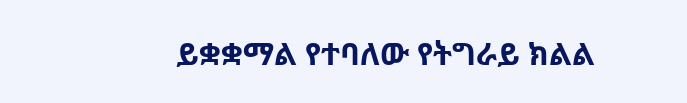ይቋቋማል የተባለው የትግራይ ክልል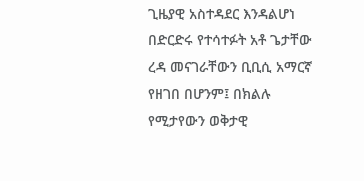ጊዜያዊ አስተዳደር እንዳልሆነ በድርድሩ የተሳተፉት አቶ ጌታቸው ረዳ መናገራቸውን ቢቢሲ አማርኛ  የዘገበ በሆንም፤ በክልሉ የሚታየውን ወቅታዊ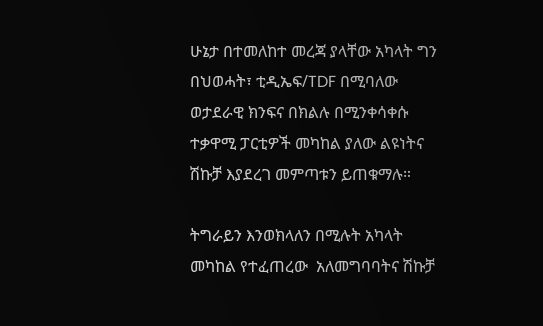ሁኔታ በተመለከተ መረጃ ያላቸው አካላት ግን በህወሓት፣ ቲዲኤፍ/TDF በሚባለው ወታደራዊ ክንፍና በክልሉ በሚንቀሳቀሱ ተቃዋሚ ፓርቲዎች መካከል ያለው ልዩነትና ሽኩቻ እያደረገ መምጣቱን ይጠቁማሉ።

ትግራይን እንወክላለን በሚሉት አካላት መካከል የተፈጠረው  አለመግባባትና ሽኩቻ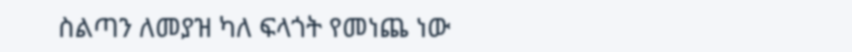ስልጣን ለመያዝ ካለ ፍላጎት የመነጨ ነው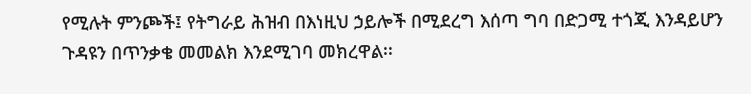የሚሉት ምንጮች፤ የትግራይ ሕዝብ በእነዚህ ኃይሎች በሚደረግ እሰጣ ግባ በድጋሚ ተጎጂ እንዳይሆን ጉዳዩን በጥንቃቄ መመልክ እንደሚገባ መክረዋል፡፡